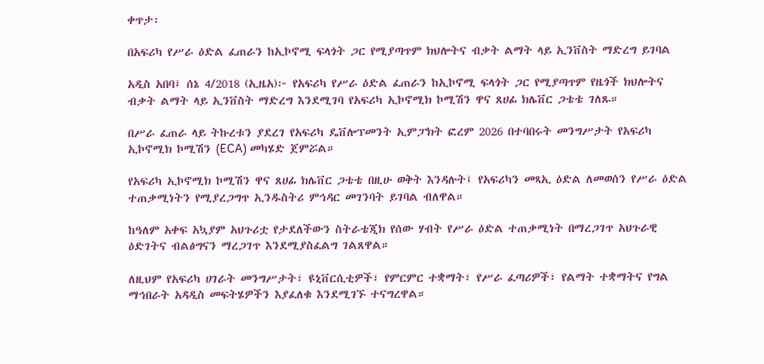ቀጥታ፡

በአፍሪካ የሥራ ዕድል ፈጠራን ከኢኮኖሚ ፍላጎት ጋር የሚያጣጥም ክህሎትና ብቃት ልማት ላይ ኢንቨስት ማድረግ ይገባል

አዲስ አበባ፤ ሰኔ 4/2018 (ኢዜአ)፦ የአፍሪካ የሥራ ዕድል ፈጠራን ከኢኮኖሚ ፍላጎት ጋር የሚያጣጥም የዜጎች ክህሎትና ብቃት ልማት ላይ ኢንቨስት ማድረግ እንደሚገባ የአፍሪካ ኢኮኖሚክ ኮሚሽን ዋና ጸሀፊ ክሌቨር ጋቴቴ ገለጹ።

በሥራ ፈጠራ ላይ ትኩረቱን ያደረገ የአፍሪካ ዴቨሎፕመንት ኢምፓክት ፎረም 2026 በተባበሩት መንግሥታት የአፍሪካ ኢኮኖሚክ ኮሚሽን (ECA) መካሄድ ጀምሯል።

የአፍሪካ ኢኮኖሚክ ኮሚሽን ዋና ጸሀፊ ክሌቨር ጋቴቴ በዚሁ ወቅት እንዳሉት፤ የአፍሪካን መጻኢ ዕድል ለመወሰን የሥራ ዕድል ተጠቃሚነትን የሚያረጋግጥ ኢንዱስትሪ ምኅዳር መገንባት ይገባል ብለዋል።

ከዓለም አቀፍ አኳያም አህጉሪቷ የታደለችውን ስትራቴጂክ የሰው ሃብት የሥራ ዕድል ተጠቃሚነት በማረጋገጥ አህጉራዊ ዕድገትና ብልፅግናን ማረጋገጥ እንደሚያስፈልግ ገልጸዋል።

ለዚህም የአፍሪካ ሀገራት መንግሥታት፣ ዩኒቨርሲቲዎች፣ የምርምር ተቋማት፣ የሥራ ፈጣሪዎች፣ የልማት ተቋማትና የግል ማኅበራት አዳዲስ መፍትሄዎችን እያፈለቁ እንደሚገኙ ተናግረዋል።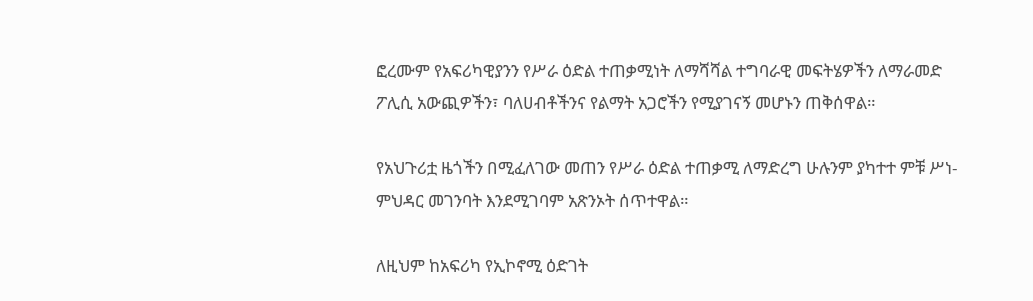ፎረሙም የአፍሪካዊያንን የሥራ ዕድል ተጠቃሚነት ለማሻሻል ተግባራዊ መፍትሄዎችን ለማራመድ ፖሊሲ አውጪዎችን፣ ባለሀብቶችንና የልማት አጋሮችን የሚያገናኝ መሆኑን ጠቅሰዋል።

የአህጉሪቷ ዜጎችን በሚፈለገው መጠን የሥራ ዕድል ተጠቃሚ ለማድረግ ሁሉንም ያካተተ ምቹ ሥነ-ምህዳር መገንባት እንደሚገባም አጽንኦት ሰጥተዋል።

ለዚህም ከአፍሪካ የኢኮኖሚ ዕድገት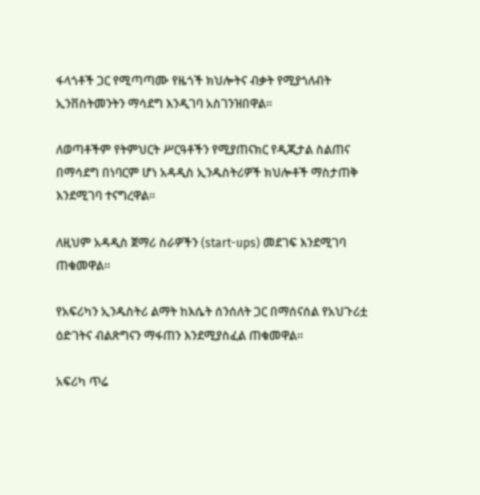ፋላጎቶች ጋር የሚጣጣሙ የዜጎች ክህሎትና ብቃት የሚያጎለብት ኢንቨስትመንትን ማሳደግ እንዲገባ አስገንዝበዋል።

ለወጣቶችም የትምህርት ሥርዓቶችን የሚያጠናክር የዲጂታል ስልጠና በማሳደግ በነባርም ሆነ አዳዲስ ኢንዱስትሪዎች ክህሎቶች ማስታጠቅ እንደሚገባ ተናግረዋል።

ለዚህም አዳዲስ ጀማሪ ስራዎችን (start-ups) መደገፍ እንደሚገባ ጠቁመዋል።

የአፍሪካን ኢንዱስትሪ ልማት ከእሴት ሰንሰለት ጋር በማሰናሰል የአህጉሪቷ ዕድገትና ብልጽግናን ማፋጠን እንደሚያስፈል ጠቁመዋል።

አፍሪካ ጥሬ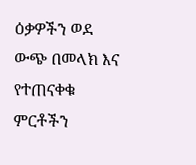ዕቃዎችን ወደ ውጭ በመላክ እና የተጠናቀቁ ምርቶችን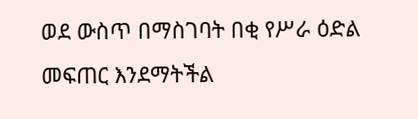ወደ ውስጥ በማስገባት በቂ የሥራ ዕድል መፍጠር እንደማትችል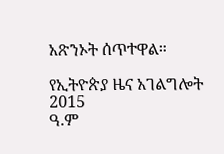አጽንኦት ሰጥተዋል።

የኢትዮጵያ ዜና አገልግሎት
2015
ዓ.ም